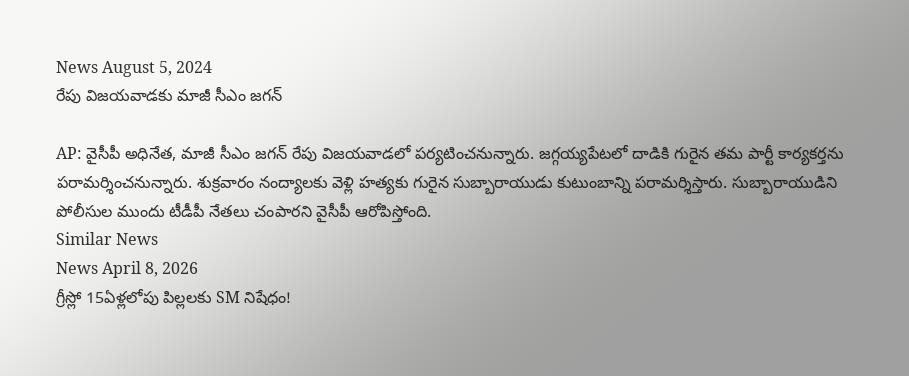News August 5, 2024
రేపు విజయవాడకు మాజీ సీఎం జగన్

AP: వైసీపీ అధినేత, మాజీ సీఎం జగన్ రేపు విజయవాడలో పర్యటించనున్నారు. జగ్గయ్యపేటలో దాడికి గురైన తమ పార్టీ కార్యకర్తను పరామర్శించనున్నారు. శుక్రవారం నంద్యాలకు వెళ్లి హత్యకు గురైన సుబ్బారాయుడు కుటుంబాన్ని పరామర్శిస్తారు. సుబ్బారాయుడిని పోలీసుల ముందు టీడీపీ నేతలు చంపారని వైసీపీ ఆరోపిస్తోంది.
Similar News
News April 8, 2026
గ్రీస్లో 15ఏళ్లలోపు పిల్లలకు SM నిషేధం!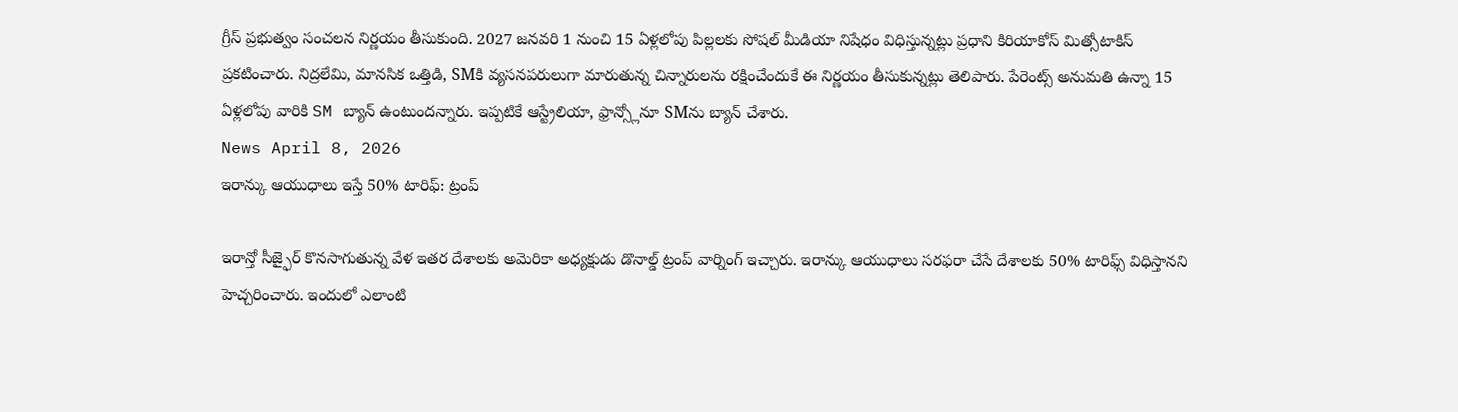గ్రీస్ ప్రభుత్వం సంచలన నిర్ణయం తీసుకుంది. 2027 జనవరి 1 నుంచి 15 ఏళ్లలోపు పిల్లలకు సోషల్ మీడియా నిషేధం విధిస్తున్నట్లు ప్రధాని కిరియాకోస్ మిత్సోటాకిస్ ప్రకటించారు. నిద్రలేమి, మానసిక ఒత్తిడి, SMకి వ్యసనపరులుగా మారుతున్న చిన్నారులను రక్షించేందుకే ఈ నిర్ణయం తీసుకున్నట్లు తెలిపారు. పేరెంట్స్ అనుమతి ఉన్నా 15 ఏళ్లలోపు వారికి SM బ్యాన్ ఉంటుందన్నారు. ఇప్పటికే ఆస్ట్రేలియా, ఫ్రాన్స్లోనూ SMను బ్యాన్ చేశారు.
News April 8, 2026
ఇరాన్కు ఆయుధాలు ఇస్తే 50% టారిఫ్: ట్రంప్

ఇరాన్తో సీజ్ఫైర్ కొనసాగుతున్న వేళ ఇతర దేశాలకు అమెరికా అధ్యక్షుడు డొనాల్డ్ ట్రంప్ వార్నింగ్ ఇచ్చారు. ఇరాన్కు ఆయుధాలు సరఫరా చేసే దేశాలకు 50% టారిఫ్స్ విధిస్తానని హెచ్చరించారు. ఇందులో ఎలాంటి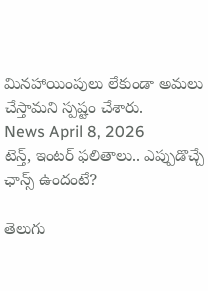మినహాయింపులు లేకుండా అమలు చేస్తామని స్పష్టం చేశారు.
News April 8, 2026
టెన్త్, ఇంటర్ ఫలితాలు.. ఎప్పుడొచ్చే ఛాన్స్ ఉందంటే?

తెలుగు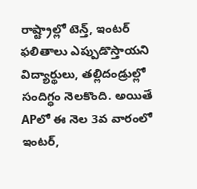రాష్ట్రాల్లో టెన్త్, ఇంటర్ ఫలితాలు ఎప్పుడొస్తాయని విద్యార్థులు, తల్లిదండ్రుల్లో సందిగ్ధం నెలకొంది. అయితే APలో ఈ నెల 3వ వారంలో ఇంటర్,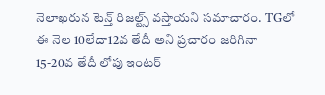నెలాఖరున టెన్త్ రిజల్ట్స్ వస్తాయని సమాచారం. TGలో ఈ నెల 10లేదా12వ తేదీ అని ప్రచారం జరిగినా 15-20వ తేదీ లోపు ఇంటర్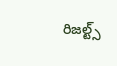రిజల్ట్స్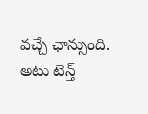వచ్చే ఛాన్సుంది. అటు టెన్త్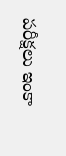పరీక్షలు ఇంకా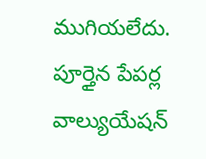ముగియలేదు. పూర్తైన పేపర్ల వాల్యుయేషన్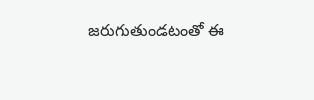జరుగుతుండటంతో ఈ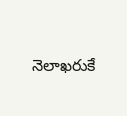నెలాఖరుకే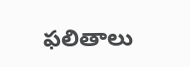ఫలితాలు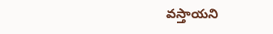వస్తాయని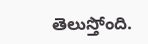తెలుస్తోంది.